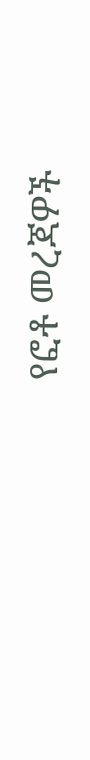የፎቶ መረጃዎች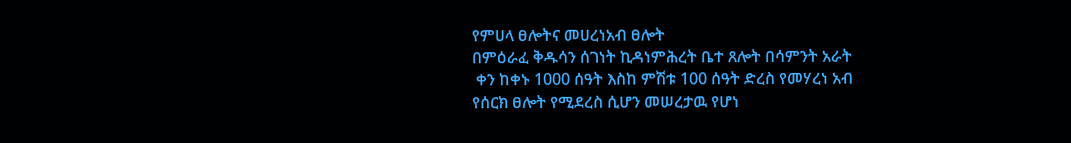የምሀላ ፀሎትና መሀረነአብ ፀሎት
በምዕራፈ ቅዱሳን ሰገነት ኪዳነምሕረት ቤተ ጸሎት በሳምንት አራት
 ቀን ከቀኑ 1000 ሰዓት እስከ ምሽቱ 100 ሰዓት ድረስ የመሃረነ አብ
የሰርክ ፀሎት የሚደረስ ሲሆን መሠረታዉ የሆነ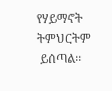የሃይማኖት ትምህርትም
 ይሰጣል፡፡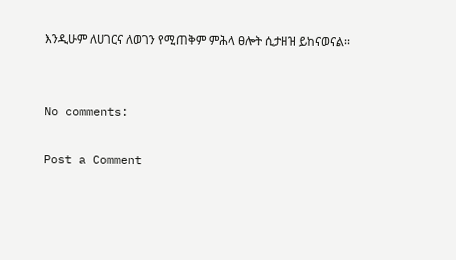እንዲሁም ለሀገርና ለወገን የሚጠቅም ምሕላ ፀሎት ሲታዘዝ ይከናወናል፡፡


No comments:

Post a Comment